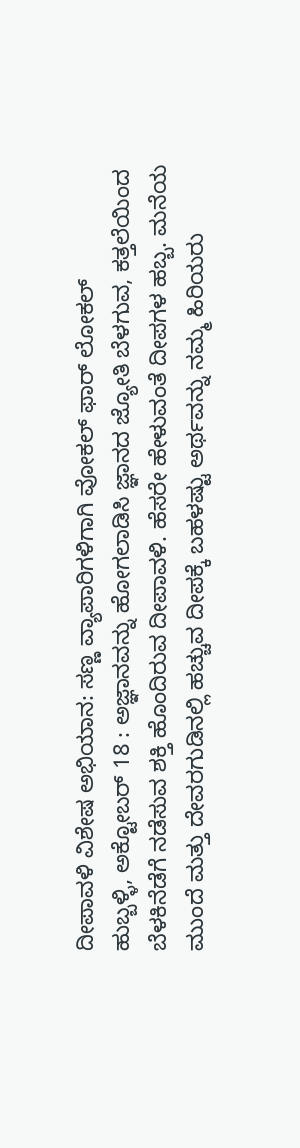ದೀಪಾವಳಿ ವಿಶೇಷ ಅಭಿಯಾನ: ಸಣ್ಣ ವ್ಯಾಪಾರಿಗಳಿಗಾಗಿ ವೋಕಲ್ ಫಾರ್ ಲೋಕಲ್
ಹುಬ್ಬಳ್ಳಿ, ಅಕ್ಟೋಬರ್ 18 : ಅಜ್ಞಾನವನ್ನು ಹೋಗಲಾಡಿಸಿ ಜ್ಞಾನದ ಜ್ಯೋತಿ ಬೆಳಗುವ, ಕತ್ತಲೆಯಿಂದ ಬೆಳಕಿನೆಡೆಗೆ ನಡೆಸುವ ಶಕ್ತಿ ಹೊಂದಿರುವ ದೀಪಾವಳಿ. ಹೆಸರೇ ಹೇಳುವಂತೆ ದೀಪಗಳ ಹಬ್ಬ. ಮನೆಯ ಮುಂದೆ ಮತ್ತು ದೇವರಗುಡಿನಲ್ಲಿ ಹಚ್ಚುವ ದೀಪಕ್ಕೆ ಬಹಳಷ್ಟು ಅರ್ಥವನ್ನು ನಮ್ಮ ಹಿರಿಯರು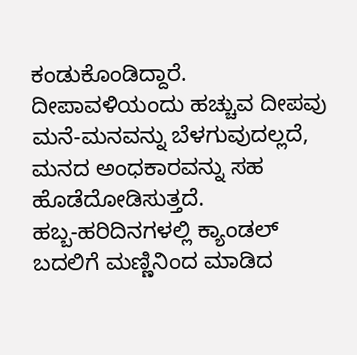ಕಂಡುಕೊಂಡಿದ್ದಾರೆ. ದೀಪಾವಳಿಯಂದು ಹಚ್ಚುವ ದೀಪವು ಮನೆ-ಮನವನ್ನು ಬೆಳಗುವುದಲ್ಲದೆ, ಮನದ ಅಂಧಕಾರವನ್ನು ಸಹ ಹೊಡೆದೋಡಿಸುತ್ತದೆ.
ಹಬ್ಬ-ಹರಿದಿನಗಳಲ್ಲಿ ಕ್ಯಾಂಡಲ್ ಬದಲಿಗೆ ಮಣ್ಣಿನಿಂದ ಮಾಡಿದ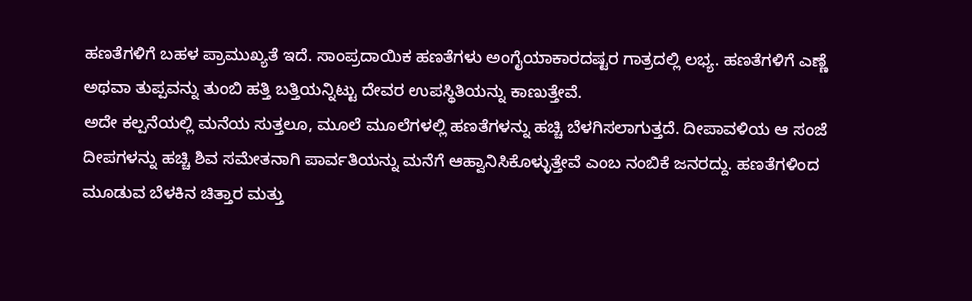ಹಣತೆಗಳಿಗೆ ಬಹಳ ಪ್ರಾಮುಖ್ಯತೆ ಇದೆ. ಸಾಂಪ್ರದಾಯಿಕ ಹಣತೆಗಳು ಅಂಗೈಯಾಕಾರದಷ್ಟರ ಗಾತ್ರದಲ್ಲಿ ಲಭ್ಯ. ಹಣತೆಗಳಿಗೆ ಎಣ್ಣೆ ಅಥವಾ ತುಪ್ಪವನ್ನು ತುಂಬಿ ಹತ್ತಿ ಬತ್ತಿಯನ್ನಿಟ್ಟು ದೇವರ ಉಪಸ್ಥಿತಿಯನ್ನು ಕಾಣುತ್ತೇವೆ.
ಅದೇ ಕಲ್ಪನೆಯಲ್ಲಿ ಮನೆಯ ಸುತ್ತಲೂ, ಮೂಲೆ ಮೂಲೆಗಳಲ್ಲಿ ಹಣತೆಗಳನ್ನು ಹಚ್ಚಿ ಬೆಳಗಿಸಲಾಗುತ್ತದೆ. ದೀಪಾವಳಿಯ ಆ ಸಂಜೆ ದೀಪಗಳನ್ನು ಹಚ್ಚಿ ಶಿವ ಸಮೇತನಾಗಿ ಪಾರ್ವತಿಯನ್ನು ಮನೆಗೆ ಆಹ್ವಾನಿಸಿಕೊಳ್ಳುತ್ತೇವೆ ಎಂಬ ನಂಬಿಕೆ ಜನರದ್ದು. ಹಣತೆಗಳಿಂದ ಮೂಡುವ ಬೆಳಕಿನ ಚಿತ್ತಾರ ಮತ್ತು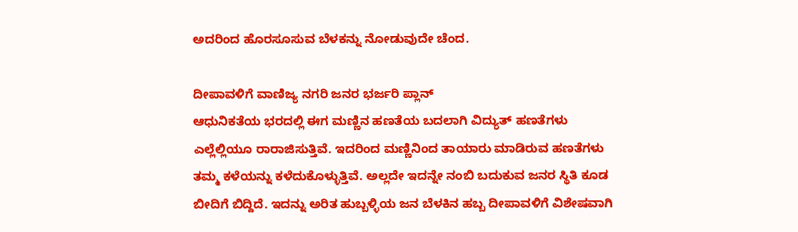ಅದರಿಂದ ಹೊರಸೂಸುವ ಬೆಳಕನ್ನು ನೋಡುವುದೇ ಚೆಂದ.

ದೀಪಾವಳಿಗೆ ವಾಣಿಜ್ಯ ನಗರಿ ಜನರ ಭರ್ಜರಿ ಪ್ಲಾನ್
ಆಧುನಿಕತೆಯ ಭರದಲ್ಲಿ ಈಗ ಮಣ್ಣಿನ ಹಣತೆಯ ಬದಲಾಗಿ ವಿದ್ಯುತ್ ಹಣತೆಗಳು ಎಲ್ಲೆಲ್ಲಿಯೂ ರಾರಾಜಿಸುತ್ತಿವೆ. ಇದರಿಂದ ಮಣ್ಣಿನಿಂದ ತಾಯಾರು ಮಾಡಿರುವ ಹಣತೆಗಳು ತಮ್ಮ ಕಳೆಯನ್ನು ಕಳೆದುಕೊಳ್ಳುತ್ತಿವೆ. ಅಲ್ಲದೇ ಇದನ್ನೇ ನಂಬಿ ಬದುಕುವ ಜನರ ಸ್ಥಿತಿ ಕೂಡ ಬೀದಿಗೆ ಬಿದ್ದಿದೆ. ಇದನ್ನು ಅರಿತ ಹುಬ್ಬಳ್ಳಿಯ ಜನ ಬೆಳಕಿನ ಹಬ್ಬ ದೀಪಾವಳಿಗೆ ವಿಶೇಷವಾಗಿ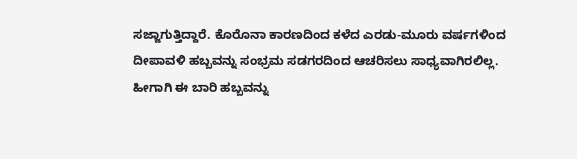ಸಜ್ಜಾಗುತ್ತಿದ್ದಾರೆ. ಕೊರೊನಾ ಕಾರಣದಿಂದ ಕಳೆದ ಎರಡು-ಮೂರು ವರ್ಷಗಳಿಂದ ದೀಪಾವಳಿ ಹಬ್ಬವನ್ನು ಸಂಭ್ರಮ ಸಡಗರದಿಂದ ಆಚರಿಸಲು ಸಾಧ್ಯವಾಗಿರಲಿಲ್ಲ. ಹೀಗಾಗಿ ಈ ಬಾರಿ ಹಬ್ಬವನ್ನು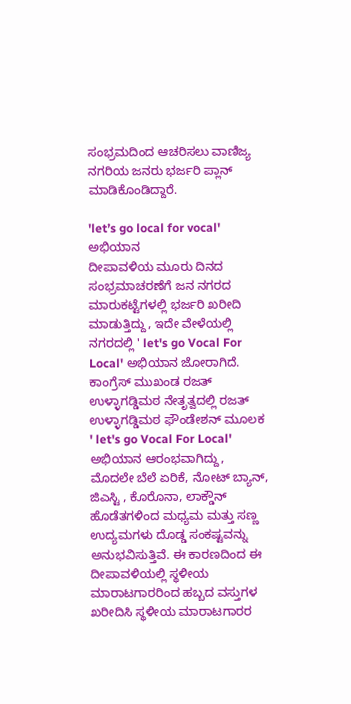ಸಂಭ್ರಮದಿಂದ ಆಚರಿಸಲು ವಾಣಿಜ್ಯ ನಗರಿಯ ಜನರು ಭರ್ಜರಿ ಪ್ಲಾನ್ ಮಾಡಿಕೊಂಡಿದ್ದಾರೆ.

'let’s go local for vocal' ಅಭಿಯಾನ
ದೀಪಾವಳಿಯ ಮೂರು ದಿನದ ಸಂಭ್ರಮಾಚರಣೆಗೆ ಜನ ನಗರದ ಮಾರುಕಟ್ಟೆಗಳಲ್ಲಿ ಭರ್ಜರಿ ಖರೀದಿ ಮಾಡುತ್ತಿದ್ದು, ಇದೇ ವೇಳೆಯಲ್ಲಿ ನಗರದಲ್ಲಿ ' let's go Vocal For Local' ಅಭಿಯಾನ ಜೋರಾಗಿದೆ. ಕಾಂಗ್ರೆಸ್ ಮುಖಂಡ ರಜತ್ ಉಳ್ಳಾಗಡ್ಡಿಮಠ ನೇತೃತ್ವದಲ್ಲಿ ರಜತ್ ಉಳ್ಳಾಗಡ್ಡಿಮಠ ಫೌಂಡೇಶನ್ ಮೂಲಕ ' let's go Vocal For Local' ಅಭಿಯಾನ ಆರಂಭವಾಗಿದ್ದು, ಮೊದಲೇ ಬೆಲೆ ಏರಿಕೆ, ನೋಟ್ ಬ್ಯಾನ್, ಜಿಎಸ್ಟಿ , ಕೊರೊನಾ, ಲಾಕ್ಡೌನ್ ಹೊಡೆತಗಳಿಂದ ಮಧ್ಯಮ ಮತ್ತು ಸಣ್ಣ ಉದ್ಯಮಗಳು ದೊಡ್ಡ ಸಂಕಷ್ಟವನ್ನು ಅನುಭವಿಸುತ್ತಿವೆ. ಈ ಕಾರಣದಿಂದ ಈ ದೀಪಾವಳಿಯಲ್ಲಿ ಸ್ಥಳೀಯ ಮಾರಾಟಗಾರರಿಂದ ಹಬ್ಬದ ವಸ್ತುಗಳ ಖರೀದಿಸಿ ಸ್ಥಳೀಯ ಮಾರಾಟಗಾರರ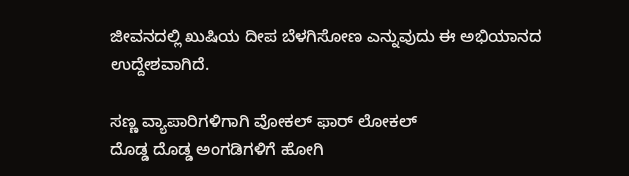ಜೀವನದಲ್ಲಿ ಖುಷಿಯ ದೀಪ ಬೆಳಗಿಸೋಣ ಎನ್ನುವುದು ಈ ಅಭಿಯಾನದ ಉದ್ದೇಶವಾಗಿದೆ.

ಸಣ್ಣ ವ್ಯಾಪಾರಿಗಳಿಗಾಗಿ ವೋಕಲ್ ಫಾರ್ ಲೋಕಲ್
ದೊಡ್ಡ ದೊಡ್ಡ ಅಂಗಡಿಗಳಿಗೆ ಹೋಗಿ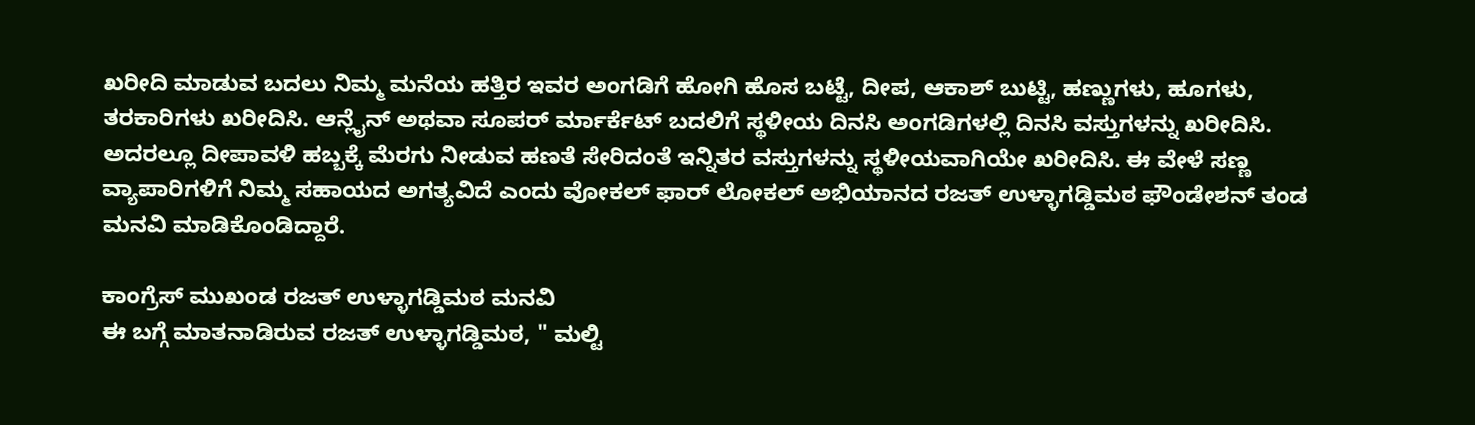ಖರೀದಿ ಮಾಡುವ ಬದಲು ನಿಮ್ಮ ಮನೆಯ ಹತ್ತಿರ ಇವರ ಅಂಗಡಿಗೆ ಹೋಗಿ ಹೊಸ ಬಟ್ಟೆ, ದೀಪ, ಆಕಾಶ್ ಬುಟ್ಟಿ, ಹಣ್ಣುಗಳು, ಹೂಗಳು, ತರಕಾರಿಗಳು ಖರೀದಿಸಿ. ಆನ್ಲೈನ್ ಅಥವಾ ಸೂಪರ್ ರ್ಮಾರ್ಕೆಟ್ ಬದಲಿಗೆ ಸ್ಥಳೀಯ ದಿನಸಿ ಅಂಗಡಿಗಳಲ್ಲಿ ದಿನಸಿ ವಸ್ತುಗಳನ್ನು ಖರೀದಿಸಿ. ಅದರಲ್ಲೂ ದೀಪಾವಳಿ ಹಬ್ಬಕ್ಕೆ ಮೆರಗು ನೀಡುವ ಹಣತೆ ಸೇರಿದಂತೆ ಇನ್ನಿತರ ವಸ್ತುಗಳನ್ನು ಸ್ಥಳೀಯವಾಗಿಯೇ ಖರೀದಿಸಿ. ಈ ವೇಳೆ ಸಣ್ಣ ವ್ಯಾಪಾರಿಗಳಿಗೆ ನಿಮ್ಮ ಸಹಾಯದ ಅಗತ್ಯವಿದೆ ಎಂದು ವೋಕಲ್ ಫಾರ್ ಲೋಕಲ್ ಅಭಿಯಾನದ ರಜತ್ ಉಳ್ಳಾಗಡ್ಡಿಮಠ ಫೌಂಡೇಶನ್ ತಂಡ ಮನವಿ ಮಾಡಿಕೊಂಡಿದ್ದಾರೆ.

ಕಾಂಗ್ರೆಸ್ ಮುಖಂಡ ರಜತ್ ಉಳ್ಳಾಗಡ್ಡಿಮಠ ಮನವಿ
ಈ ಬಗ್ಗೆ ಮಾತನಾಡಿರುವ ರಜತ್ ಉಳ್ಳಾಗಡ್ಡಿಮಠ, " ಮಲ್ಟಿ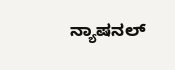ನ್ಯಾಷನಲ್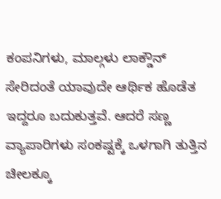ಕಂಪನಿಗಳು, ಮಾಲ್ಗಳು ಲಾಕ್ಡೌನ್ ಸೇರಿದಂತೆ ಯಾವುದೇ ಆರ್ಥಿಕ ಹೊಡೆತ ಇದ್ದರೂ ಬದುಕುತ್ತವೆ. ಆದರೆ ಸಣ್ಣ ವ್ಯಾಪಾರಿಗಳು ಸಂಕಷ್ಟಕ್ಕೆ ಒಳಗಾಗಿ ತುತ್ತಿನ ಚೀಲಕ್ಕೂ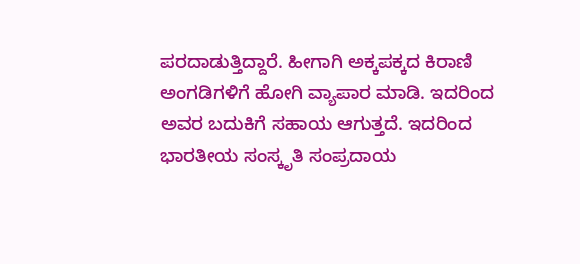ಪರದಾಡುತ್ತಿದ್ದಾರೆ. ಹೀಗಾಗಿ ಅಕ್ಕಪಕ್ಕದ ಕಿರಾಣಿ ಅಂಗಡಿಗಳಿಗೆ ಹೋಗಿ ವ್ಯಾಪಾರ ಮಾಡಿ. ಇದರಿಂದ ಅವರ ಬದುಕಿಗೆ ಸಹಾಯ ಆಗುತ್ತದೆ. ಇದರಿಂದ ಭಾರತೀಯ ಸಂಸ್ಕೃತಿ ಸಂಪ್ರದಾಯ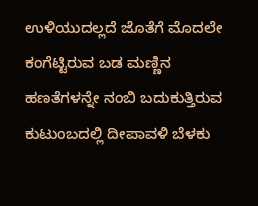ಉಳಿಯುದಲ್ಲದೆ ಜೊತೆಗೆ ಮೊದಲೇ ಕಂಗೆಟ್ಟಿರುವ ಬಡ ಮಣ್ಣಿನ ಹಣತೆಗಳನ್ನೇ ನಂಬಿ ಬದುಕುತ್ತಿರುವ ಕುಟುಂಬದಲ್ಲಿ ದೀಪಾವಳಿ ಬೆಳಕು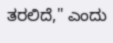ತರಲಿದೆ," ಎಂದು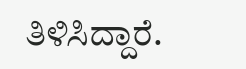ತಿಳಿಸಿದ್ದಾರೆ.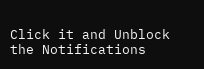Click it and Unblock the Notifications